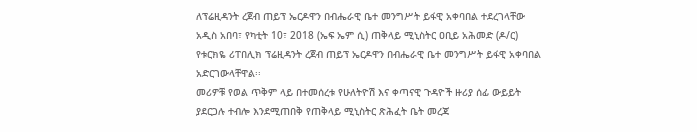ለፕሬዚዳንት ረጀብ ጠይፕ ኤርዶዋን በብሔራዊ ቤተ መንግሥት ይፋዊ አቀባበል ተደረገላቸው
አዲስ አበባ፣ የካቲት 10፣ 2018 (ኤፍ ኤም ሲ) ጠቅላይ ሚኒስትር ዐቢይ አሕመድ (ዶ/ር) የቱርክዬ ሪፐበሊክ ፕሬዚዳንት ረጀብ ጠይፕ ኤርዶዋን በብሔራዊ ቤተ መንግሥት ይፋዊ አቀባበል አድርገውላቸዋል፡፡
መሪዎቹ የወል ጥቅም ላይ በተመሰረቱ የሁለትዮሽ እና ቀጣናዊ ጉዳዮች ዙሪያ ሰፊ ውይይት ያደርጋሉ ተብሎ እንደሚጠበቅ የጠቅላይ ሚኒስትር ጽሕፈት ቤት መረጃ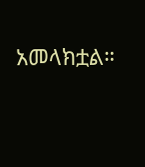አመላክቷል።